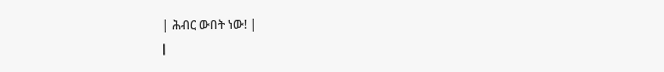| ሕብር ውበት ነው! |
|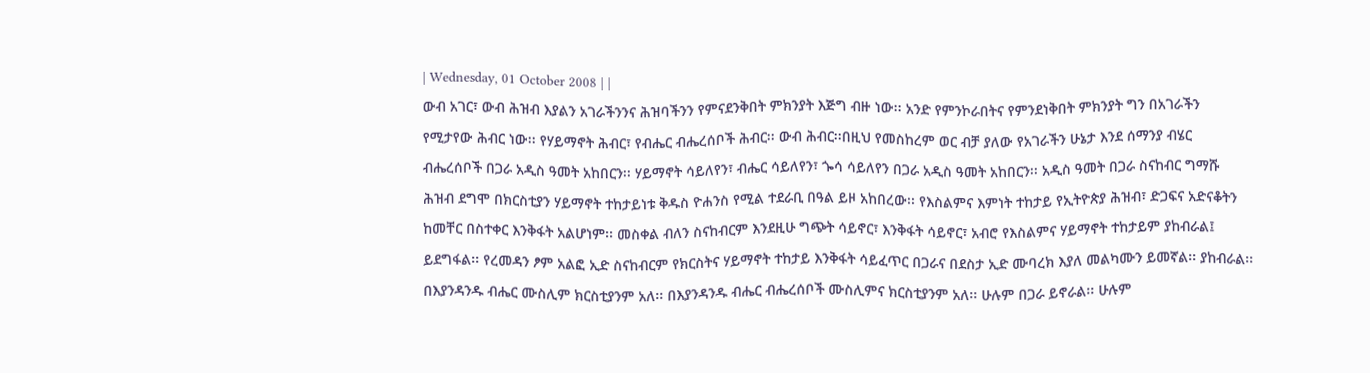| Wednesday, 01 October 2008 | |
ውብ አገር፣ ውብ ሕዝብ እያልን አገራችንንና ሕዝባችንን የምናደንቅበት ምክንያት እጅግ ብዙ ነው፡፡ አንድ የምንኮራበትና የምንደነቅበት ምክንያት ግን በአገራችን የሚታየው ሕብር ነው፡፡ የሃይማኖት ሕብር፣ የብሔር ብሔረሰቦች ሕብር፡፡ ውብ ሕብር፡፡በዚህ የመስከረም ወር ብቻ ያለው የአገራችን ሁኔታ እንደ ሰማንያ ብሄር ብሔረሰቦች በጋራ አዲስ ዓመት አከበርን፡፡ ሃይማኖት ሳይለየን፣ ብሔር ሳይለየን፣ ጐሳ ሳይለየን በጋራ አዲስ ዓመት አከበርን፡፡ አዲስ ዓመት በጋራ ስናከብር ግማሹ ሕዝብ ደግሞ በክርስቲያን ሃይማኖት ተከታይነቱ ቅዱስ ዮሐንስ የሚል ተደራቢ በዓል ይዞ አከበረው፡፡ የእስልምና እምነት ተከታይ የኢትዮጵያ ሕዝብ፣ ድጋፍና አድናቆትን ከመቸር በስተቀር እንቅፋት አልሆነም፡፡ መስቀል ብለን ስናከብርም እንደዚሁ ግጭት ሳይኖር፣ እንቅፋት ሳይኖር፣ አብሮ የእስልምና ሃይማኖት ተከታይም ያከብራል፤ ይደግፋል፡፡ የረመዳን ፆም አልፎ ኢድ ስናከብርም የክርስትና ሃይማኖት ተከታይ እንቅፋት ሳይፈጥር በጋራና በደስታ ኢድ ሙባረክ እያለ መልካሙን ይመኛል፡፡ ያከብራል፡፡ በእያንዳንዱ ብሔር ሙስሊም ክርስቲያንም አለ፡፡ በእያንዳንዱ ብሔር ብሔረሰቦች ሙስሊምና ክርስቲያንም አለ፡፡ ሁሉም በጋራ ይኖራል፡፡ ሁሉም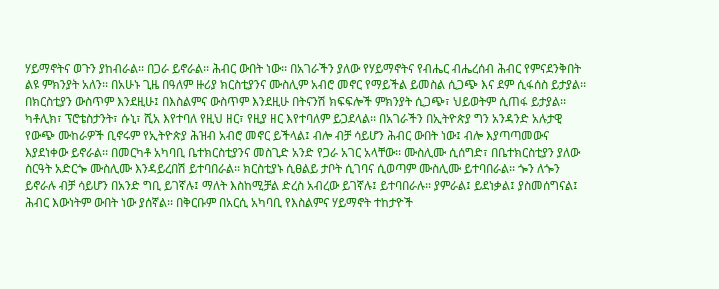ሃይማኖትና ወጉን ያከብራል፡፡ በጋራ ይኖራል፡፡ ሕብር ውበት ነው፡፡ በአገራችን ያለው የሃይማኖትና የብሔር ብሔረሰብ ሕብር የምናደንቅበት ልዩ ምክንያት አለን፡፡ በአሁኑ ጊዜ በዓለም ዙሪያ ክርስቲያንና ሙስሊም አብሮ መኖር የማይችል ይመስል ሲጋጭ እና ደም ሲፋሰስ ይታያል፡፡ በክርስቲያን ውስጥም እንደዚሁ፤ በእስልምና ውስጥም እንደዚሁ በትናንሽ ክፍፍሎች ምክንያት ሲጋጭ፣ ህይወትም ሲጠፋ ይታያል፡፡ ካቶሊክ፣ ፕሮቴስታንት፣ ሱኒ፣ ሺአ እየተባለ የዚህ ዘር፣ የዚያ ዘር እየተባለም ይጋደላል፡፡ በአገራችን በኢትዮጵያ ግን አንዳንድ አሉታዊ የውጭ ሙከራዎች ቢኖሩም የኢትዮጵያ ሕዝብ አብሮ መኖር ይችላል፤ ብሎ ብቻ ሳይሆን ሕብር ውበት ነው፤ ብሎ እያጣጣመውና እያደነቀው ይኖራል፡፡ በመርካቶ አካባቢ ቤተክርስቲያንና መስጊድ አንድ የጋራ አገር አላቸው፡፡ ሙስሊሙ ሲሰግድ፣ በቤተክርስቲያን ያለው ስርዓት አድርጐ ሙስሊሙ እንዳይረበሽ ይተባበራል፡፡ ክርስቲያኑ ሲፀልይ ታቦት ሲገባና ሲወጣም ሙስሊሙ ይተባበራል፡፡ ጐን ለጐን ይኖራሉ ብቻ ሳይሆን በአንድ ግቢ ይገኛሉ፤ ማለት እስከሚቻል ድረስ አብረው ይገኛሉ፤ ይተባበራሉ፡፡ ያምራል፤ ይደነቃል፤ ያስመሰግናል፤ ሕብር እውነትም ውበት ነው ያሰኛል፡፡ በቅርቡም በአርሲ አካባቢ የእስልምና ሃይማኖት ተከታዮች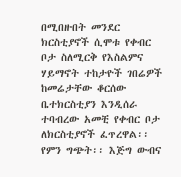በሚበዙበት መንደር ክርስቲያኖች ሲሞቱ የቀብር ቦታ ስለሚርቅ የእስልምና ሃይማኖት ተከታዮች ገበሬዎች ከመሬታቸው ቆርሰው ቤተክርስቲያን እንዲሰራ ተባብረው አመቺ የቀብር ቦታ ለክርስቲያኖች ፈጥረዋል፡፡ የምን ግጭት፡፡ እጅግ ውብና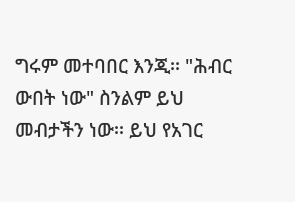ግሩም መተባበር እንጂ፡፡ "ሕብር ውበት ነው" ስንልም ይህ መብታችን ነው፡፡ ይህ የአገር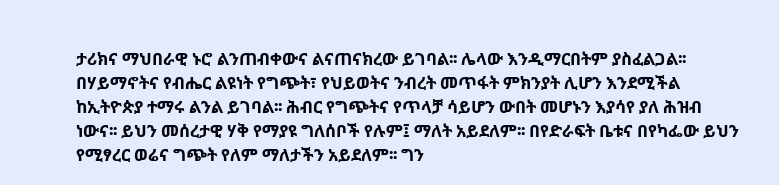ታሪክና ማህበራዊ ኑሮ ልንጠብቀውና ልናጠናክረው ይገባል፡፡ ሌላው እንዲማርበትም ያስፈልጋል፡፡ በሃይማኖትና የብሔር ልዩነት የግጭት፣ የህይወትና ንብረት መጥፋት ምክንያት ሊሆን እንደሚችል ከኢትዮጵያ ተማሩ ልንል ይገባል፡፡ ሕብር የግጭትና የጥላቻ ሳይሆን ውበት መሆኑን እያሳየ ያለ ሕዝብ ነውና፡፡ ይህን መሰረታዊ ሃቅ የማያዩ ግለሰቦች የሉም፤ ማለት አይደለም፡፡ በየድራፍት ቤቱና በየካፌው ይህን የሚፃረር ወሬና ግጭት የለም ማለታችን አይደለም፡፡ ግን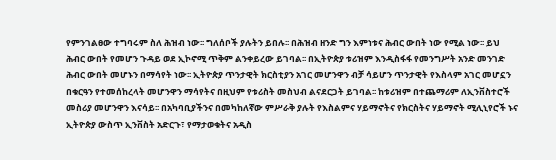የምንገልፀው ተግባሩም ስለ ሕዝብ ነው፡፡ ግለሰቦች ያሉትን ይበሉ፡፡ በሕዝብ ዘንድ ግን እምነቱና ሕብር ውበት ነው የሚል ነው፡፡ ይህ ሕብር ውበት የመሆን ጉዳይ ወደ ኢኮኖሚ ጥቅም ልንቀይረው ይገባል፡፡ በኢትዮጵያ ቱሪዝም እንዲስፋፋ የመንግሥት አንድ መንገድ ሕብር ውበት መሆኑን በማሳየት ነው፡፡ ኢትዮጵያ ጥንታዊት ክርስቲያን አገር መሆንዋን ብቻ ሳይሆን ጥንታዊት የእስላም አገር መሆኗን በቁርዓን የተመሰከረላት መሆንዋን ማሳየትና በዚህም የቱሪስት መስህብ ልናደርጋት ይገባል፡፡ ከቱሪዝም በተጨማሪም ለኢንቨስተሮች መስሪያ መሆንዋን እናሳይ፡፡ በአካባቢያችንና በመካከለኛው ምሥራቅ ያሉት የእስልምና ሃይማኖትና የክርስትና ሃይማኖት ሚሊኒየሮች ኑና ኢትዮጵያ ውስጥ ኢንቨስት አድርጉ፣ የማታወቁትና አዲስ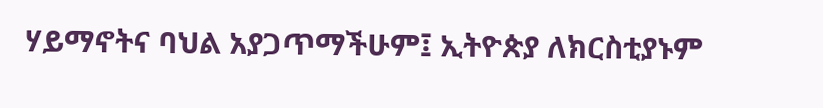ሃይማኖትና ባህል አያጋጥማችሁም፤ ኢትዮጵያ ለክርስቲያኑም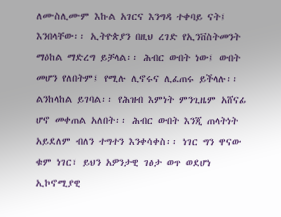ለሙስሊሙም እኩል አገርና እንግዳ ተቀባይ ናት፤ እንበላቸው፡፡ ኢትዮጵያን በዚህ ረገድ የኢንቨስትመንት ማዕከል ማድረግ ይቻላል፡፡ ሕብር ውበት ነው፤ ውበት መሆን የለበትም፤ የሚሉ ሊኖሩና ሊፈጠሩ ይችላሉ፡፡ ልንከላከል ይገባል፡፡ የሕዝብ እምነት ምንጊዜም አሸናፊ ሆኖ መቀጠል አለበት፡፡ ሕብር ውበት እንጂ ጠላትነት አይደለም ብለን ተግተን እንቀሳቀስ፡፡ ነገር ግን ዋናው ቁም ነገር፣ ይህን አዎንታዊ ገፅታ ወጥ ወደሆነ ኢኮኖሚያዊ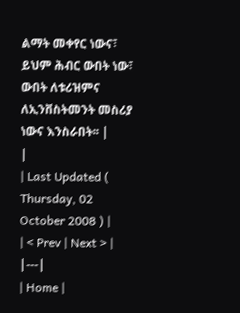ልማት መቀየር ነውና፣ ይህም ሕብር ውበት ነው፣ ውበት ለቱሪዝምና ለኢንቨስትመንት መስሪያ ነውና እንስራበት፡፡ |
|
| Last Updated ( Thursday, 02 October 2008 ) |
| < Prev | Next > |
|---|
| Home |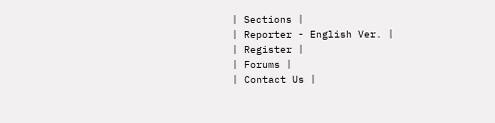| Sections |
| Reporter - English Ver. |
| Register |
| Forums |
| Contact Us |